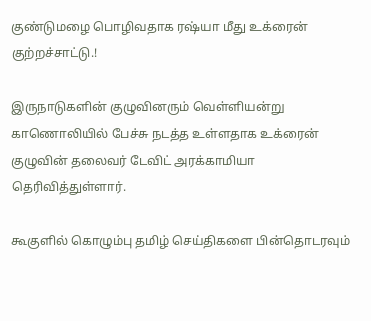குண்டுமழை பொழிவதாக ரஷ்யா மீது உக்ரைன் குற்றச்சாட்டு.!

இருநாடுகளின் குழுவினரும் வெள்ளியன்று காணொலியில் பேச்சு நடத்த உள்ளதாக உக்ரைன் குழுவின் தலைவர் டேவிட் அரக்காமியா தெரிவித்துள்ளார்.

கூகுளில் கொழும்பு தமிழ் செய்திகளை பின்தொடரவும்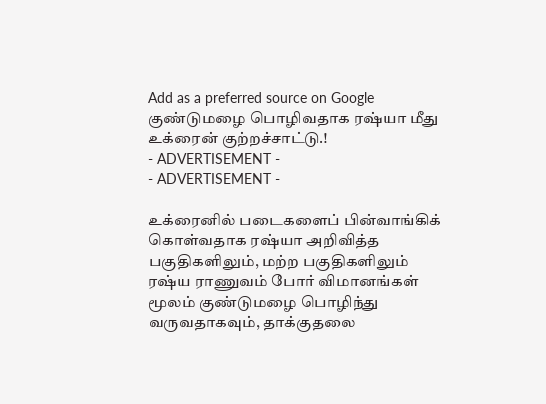Add as a preferred source on Google
குண்டுமழை பொழிவதாக ரஷ்யா மீது உக்ரைன் குற்றச்சாட்டு.!
- ADVERTISEMENT -
- ADVERTISEMENT -

உக்ரைனில் படைகளைப் பின்வாங்கிக் கொள்வதாக ரஷ்யா அறிவித்த பகுதிகளிலும், மற்ற பகுதிகளிலும் ரஷ்ய ராணுவம் போர் விமானங்கள் மூலம் குண்டுமழை பொழிந்து வருவதாகவும், தாக்குதலை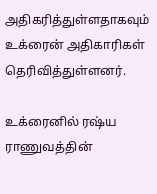அதிகரித்துள்ளதாகவும் உக்ரைன் அதிகாரிகள் தெரிவித்துள்ளனர்.

உக்ரைனில் ரஷ்ய ராணுவத்தின்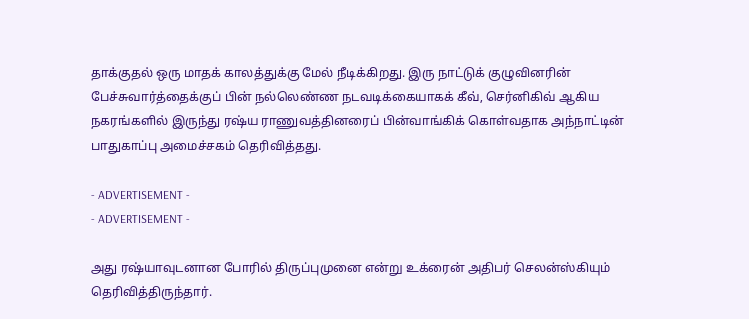தாக்குதல் ஒரு மாதக் காலத்துக்கு மேல் நீடிக்கிறது. இரு நாட்டுக் குழுவினரின் பேச்சுவார்த்தைக்குப் பின் நல்லெண்ண நடவடிக்கையாகக் கீவ், செர்னிகிவ் ஆகிய நகரங்களில் இருந்து ரஷ்ய ராணுவத்தினரைப் பின்வாங்கிக் கொள்வதாக அந்நாட்டின் பாதுகாப்பு அமைச்சகம் தெரிவித்தது.

- ADVERTISEMENT -
- ADVERTISEMENT -

அது ரஷ்யாவுடனான போரில் திருப்புமுனை என்று உக்ரைன் அதிபர் செலன்ஸ்கியும் தெரிவித்திருந்தார்.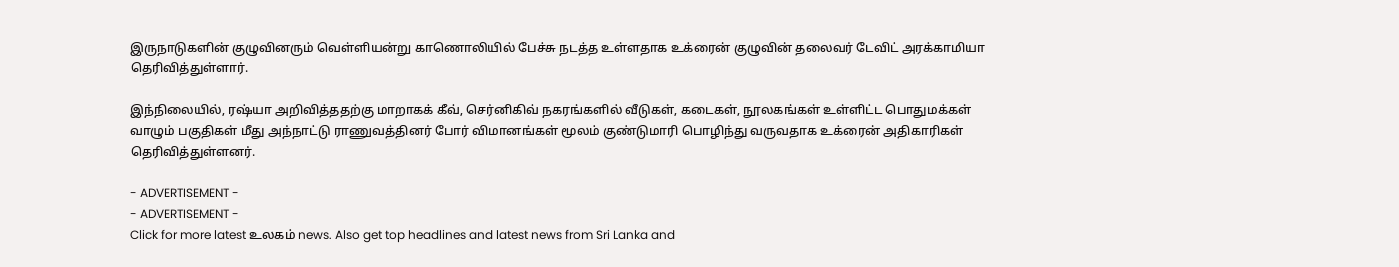இருநாடுகளின் குழுவினரும் வெள்ளியன்று காணொலியில் பேச்சு நடத்த உள்ளதாக உக்ரைன் குழுவின் தலைவர் டேவிட் அரக்காமியா தெரிவித்துள்ளார்.

இந்நிலையில், ரஷ்யா அறிவித்ததற்கு மாறாகக் கீவ், செர்னிகிவ் நகரங்களில் வீடுகள், கடைகள், நூலகங்கள் உள்ளிட்ட பொதுமக்கள் வாழும் பகுதிகள் மீது அந்நாட்டு ராணுவத்தினர் போர் விமானங்கள் மூலம் குண்டுமாரி பொழிந்து வருவதாக உக்ரைன் அதிகாரிகள் தெரிவித்துள்ளனர்.

- ADVERTISEMENT -
- ADVERTISEMENT -
Click for more latest உலகம் news. Also get top headlines and latest news from Sri Lanka and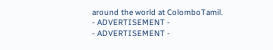around the world at ColomboTamil.
- ADVERTISEMENT -
- ADVERTISEMENT -